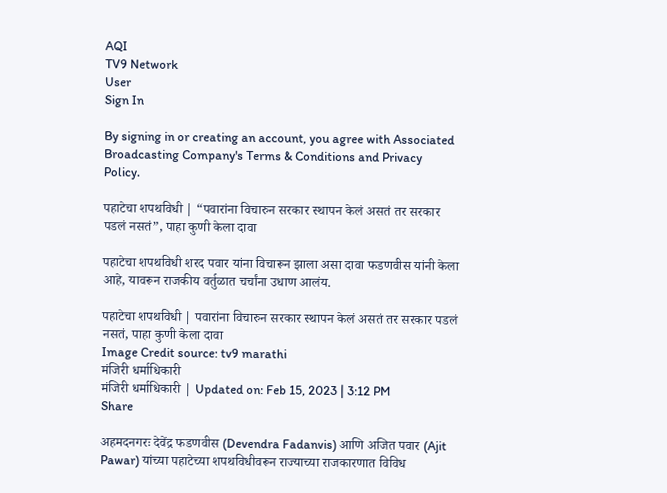AQI
TV9 Network
User
Sign In

By signing in or creating an account, you agree with Associated Broadcasting Company's Terms & Conditions and Privacy Policy.

पहाटेचा शपथविधी | “पवारांना विचारुन सरकार स्थापन केलं असतं तर सरकार पडलं नसतं”, पाहा कुणी केला दावा

पहाटेचा शपथविधी शरद पवार यांना विचारून झाला असा दावा फडणवीस यांनी केला आहे, यावरून राजकीय वर्तुळात चर्चांना उधाण आलंय.

पहाटेचा शपथविधी | पवारांना विचारुन सरकार स्थापन केलं असतं तर सरकार पडलं नसतं, पाहा कुणी केला दावा
Image Credit source: tv9 marathi
मंजिरी धर्माधिकारी
मंजिरी धर्माधिकारी | Updated on: Feb 15, 2023 | 3:12 PM
Share

अहमदनगरः देवेंद्र फडणवीस (Devendra Fadanvis) आणि अजित पवार (Ajit Pawar) यांच्या पहाटेच्या शपथविधीवरून राज्याच्या राजकारणात विविध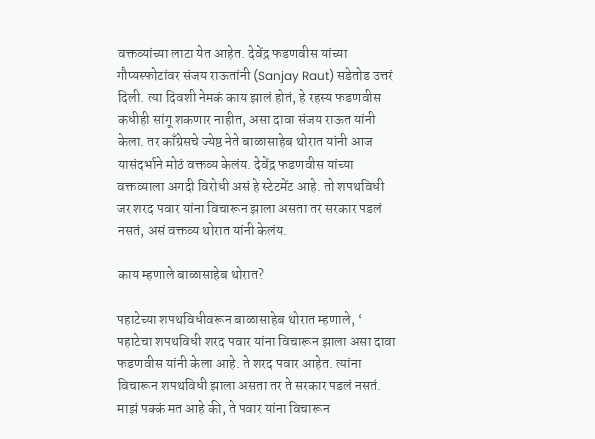वक्तव्यांच्या लाटा येत आहेत. देवेंद्र फडणवीस यांच्या गौप्यस्फोटांवर संजय राऊतांनी (Sanjay Raut) सडेतोड उत्तरं दिली. त्या दिवशी नेमकं काय झालं होतं, हे रहस्य फडणवीस कधीही सांगू शकणार नाहीत, असा दावा संजय राऊत यांनी केला. तर काँग्रेसचे ज्येष्ठ नेते बाळासाहेब थोरात यांनी आज यासंदर्भाने मोठं वक्तव्य केलंय. देवेंद्र फडणवीस यांच्या वक्तव्याला अगदी विरोधी असं हे स्टेटमेंट आहे. तो शपथविधी जर शरद पवार यांना विचारून झाला असता तर सरकार पडलं नसतं, असं वक्तव्य थोरात यांनी केलंय.

काय म्हणाले बाळासाहेब थोरात?

पहाटेच्या शपथविधीवरून बाळासाहेब थोरात म्हणाले, ‘ पहाटेचा शपथविधी शरद पवार यांना विचारून झाला असा दावा फडणवीस यांनी केला आहे. ते शरद पवार आहेत. त्यांना विचारून शपथविधी झाला असता तर ते सरकार पडलं नसतं. माझं पक्कं मत आहे की, ते पवार यांना विचारून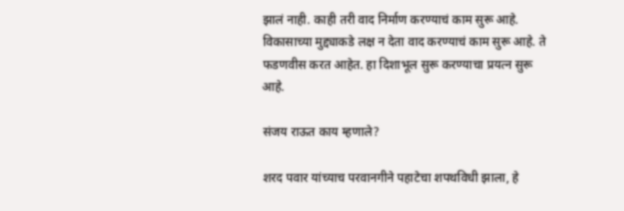झालं नाही. काही तरी वाद निर्माण करण्याचं काम सुरू आहे. विकासाच्या मुद्द्याकडे लक्ष न देता वाद करण्याचं काम सुरू आहे. ते फडणवीस करत आहेत. हा दिशाभूल सुरू करण्याचा प्रयत्न सुरू आहे.

संजय राऊत काय म्हणाले?

शरद पवार यांच्याच परवानगीने पहाटेचा शपथविधी झाला, हे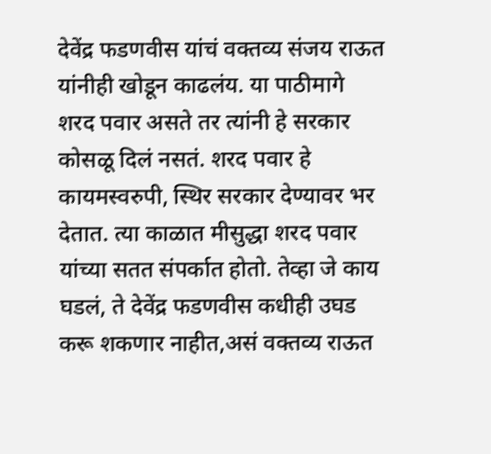देवेंद्र फडणवीस यांचं वक्तव्य संजय राऊत यांनीही खोडून काढलंय. या पाठीमागे शरद पवार असते तर त्यांनी हे सरकार कोसळू दिलं नसतं. शरद पवार हे कायमस्वरुपी, स्थिर सरकार देण्यावर भर देतात. त्या काळात मीसुद्धा शरद पवार यांच्या सतत संपर्कात होतो. तेव्हा जे काय घडलं, ते देवेंद्र फडणवीस कधीही उघड करू शकणार नाहीत,असं वक्तव्य राऊत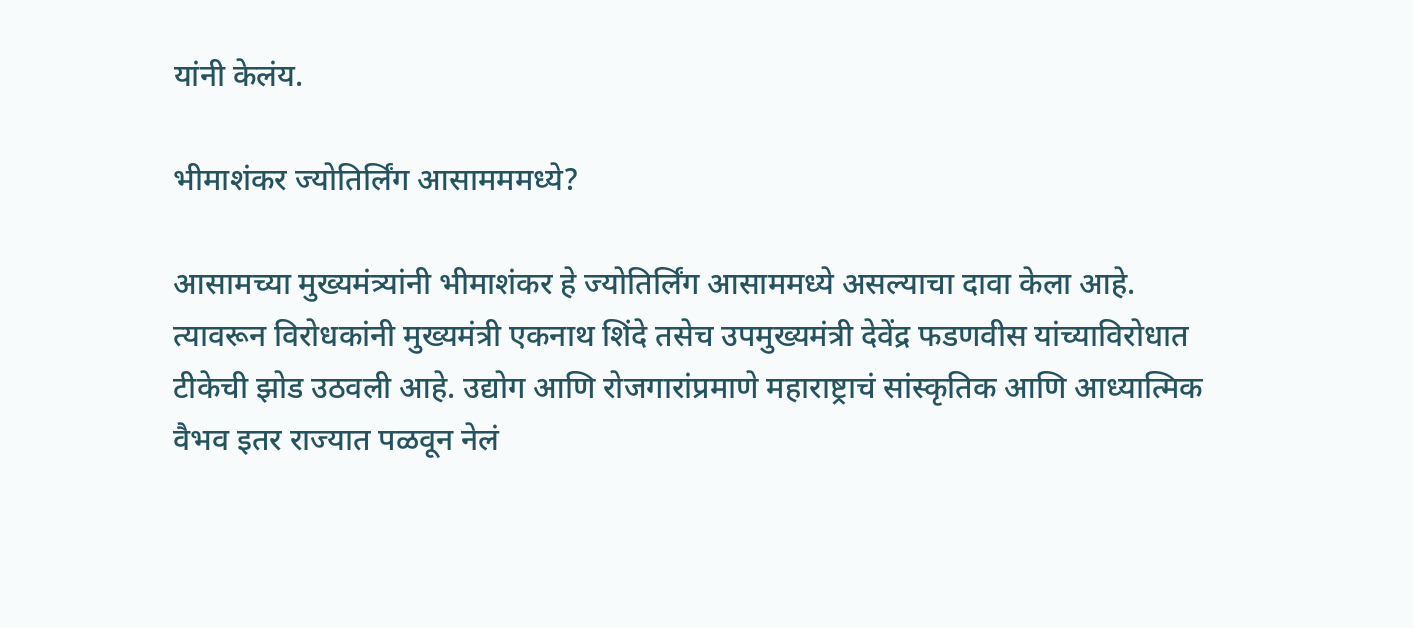यांनी केलंय.

भीमाशंकर ज्योतिर्लिंग आसामममध्ये?

आसामच्या मुख्यमंत्र्यांनी भीमाशंकर हे ज्योतिर्लिंग आसाममध्ये असल्याचा दावा केला आहे. त्यावरून विरोधकांनी मुख्यमंत्री एकनाथ शिंदे तसेच उपमुख्यमंत्री देवेंद्र फडणवीस यांच्याविरोधात टीकेची झोड उठवली आहे. उद्योग आणि रोजगारांप्रमाणे महाराष्ट्राचं सांस्कृतिक आणि आध्यात्मिक वैभव इतर राज्यात पळवून नेलं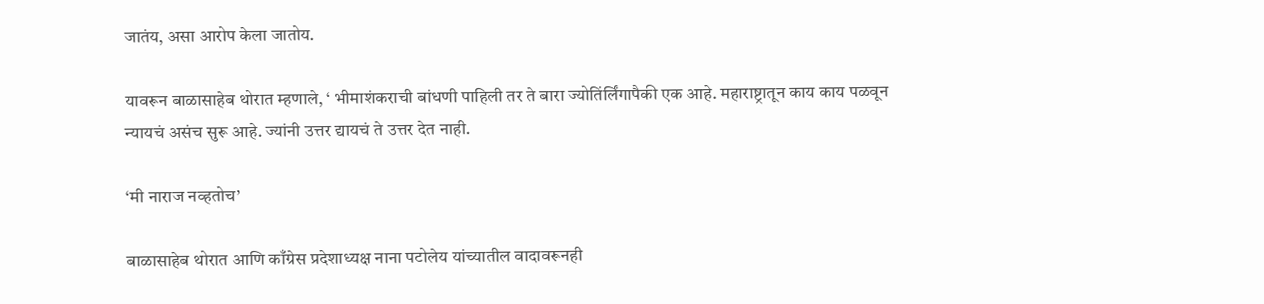जातंय, असा आरोप केला जातोय.

यावरून बाळासाहेब थोरात म्हणाले, ‘ भीमाशंकराची बांधणी पाहिली तर ते बारा ज्योतिंर्लिंगापैकी एक आहे. महाराष्ट्रातून काय काय पळवून न्यायचं असंच सुरू आहे. ज्यांनी उत्तर द्यायचं ते उत्तर देत नाही.

‘मी नाराज नव्हतोच’

बाळासाहेब थोरात आणि काँग्रेस प्रदेशाध्यक्ष नाना पटोलेय यांच्यातील वादावरूनही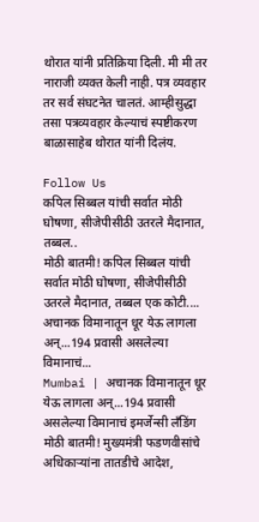थोरात यांनी प्रतिक्रिया दिली. मी मी तर नाराजी व्यक्त केली नाही. पत्र व्यवहार तर सर्व संघटनेत चालतं. आम्हीसुद्धा तसा पत्रव्यवहार केल्याचं स्पष्टीकरण बाळासाहेब थोरात यांनी दिलंय.

Follow Us
कपिल सिब्बल यांची सर्वात मोठी घोषणा, सीजेपीसीठी उतरले मैदानात, तब्बल..
मोठी बातमी! कपिल सिब्बल यांची सर्वात मोठी घोषणा, सीजेपीसीठी उतरले मैदानात, तब्बल एक कोटी....
अचानक विमानातून धूर येऊ लागला अन्...194 प्रवासी असलेल्या विमानाचं...
Mumbai | अचानक विमानातून धूर येऊ लागला अन्...194 प्रवासी असलेल्या विमानाचं इमर्जेन्सी लँडिंग
मोठी बातमी! मुख्यमंत्री फडणवीसांचे अधिकाऱ्यांना तातडीचे आदेश,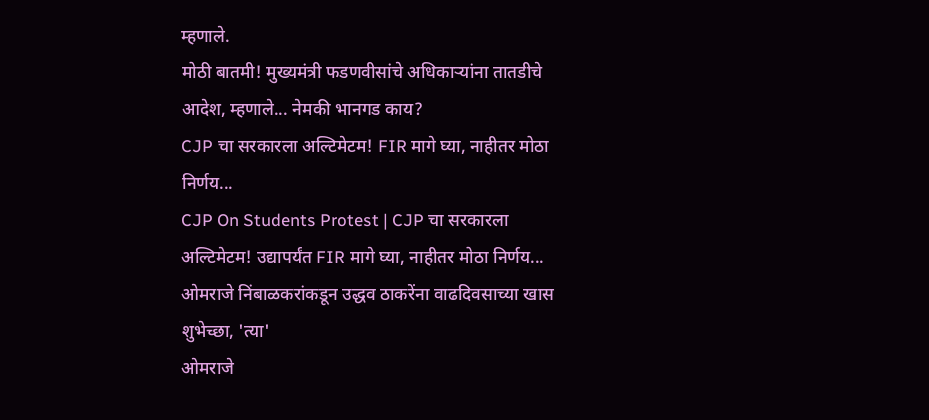म्हणाले.
मोठी बातमी! मुख्यमंत्री फडणवीसांचे अधिकाऱ्यांना तातडीचे आदेश, म्हणाले... नेमकी भानगड काय?
CJP चा सरकारला अल्टिमेटम! FIR मागे घ्या, नाहीतर मोठा निर्णय...
CJP On Students Protest | CJP चा सरकारला अल्टिमेटम! उद्यापर्यंत FIR मागे घ्या, नाहीतर मोठा निर्णय...
ओमराजे निंबाळकरांकडून उद्धव ठाकरेंना वाढदिवसाच्या खास शुभेच्छा, 'त्या'
ओमराजे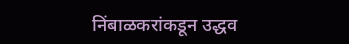निंबाळकरांकडून उद्धव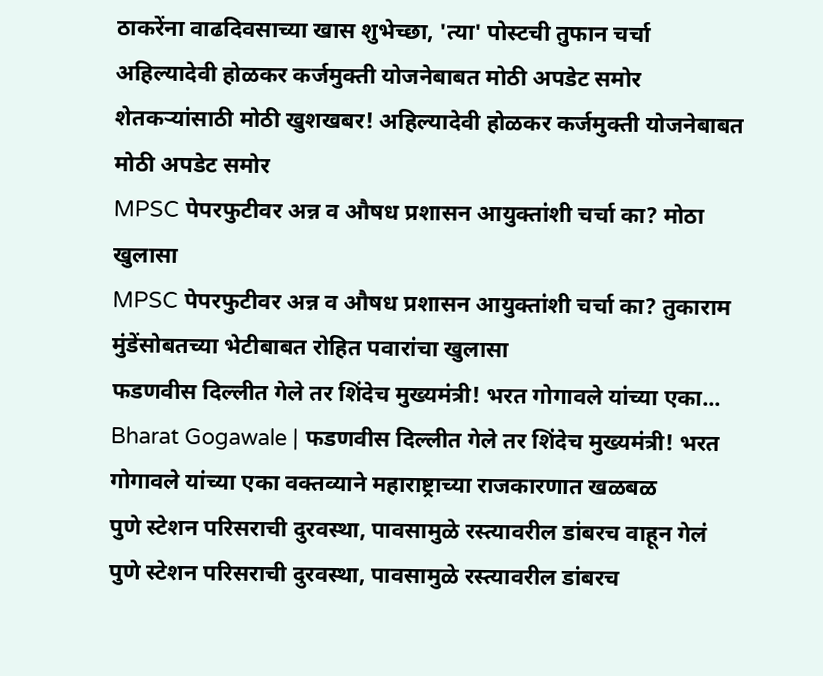ठाकरेंना वाढदिवसाच्या खास शुभेच्छा, 'त्या' पोस्टची तुफान चर्चा
अहिल्यादेवी होळकर कर्जमुक्ती योजनेबाबत मोठी अपडेट समोर
शेतकऱ्यांसाठी मोठी खुशखबर! अहिल्यादेवी होळकर कर्जमुक्ती योजनेबाबत मोठी अपडेट समोर
MPSC पेपरफुटीवर अन्न व औषध प्रशासन आयुक्तांशी चर्चा का? मोठा खुलासा
MPSC पेपरफुटीवर अन्न व औषध प्रशासन आयुक्तांशी चर्चा का? तुकाराम मुंडेंसोबतच्या भेटीबाबत रोहित पवारांचा खुलासा
फडणवीस दिल्लीत गेले तर शिंदेच मुख्यमंत्री! भरत गोगावले यांच्या एका...
Bharat Gogawale | फडणवीस दिल्लीत गेले तर शिंदेच मुख्यमंत्री! भरत गोगावले यांच्या एका वक्तव्याने महाराष्ट्राच्या राजकारणात खळबळ
पुणे स्टेशन परिसराची दुरवस्था, पावसामुळे रस्त्यावरील डांबरच वाहून गेलं
पुणे स्टेशन परिसराची दुरवस्था, पावसामुळे रस्त्यावरील डांबरच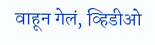वाहून गेलं, व्हिडीओ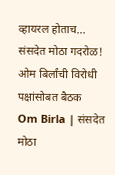व्हायरल होताच...
संसदेत मोठा गदरोळ! ओम बिर्लांची विरोधी पक्षांसोबत बैठक
Om Birla | संसदेत मोठा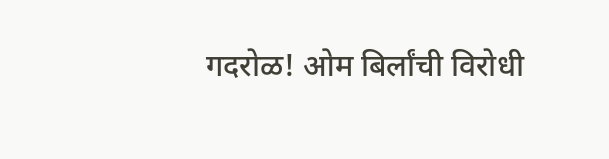गदरोळ! ओम बिर्लांची विरोधी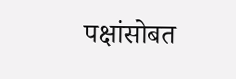पक्षांसोबत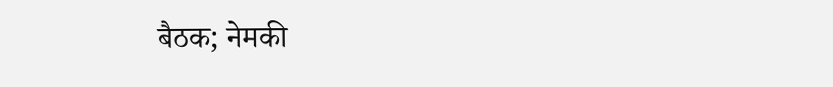बैठक; नेमकी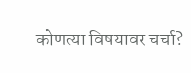कोणत्या विषयावर चर्चा?